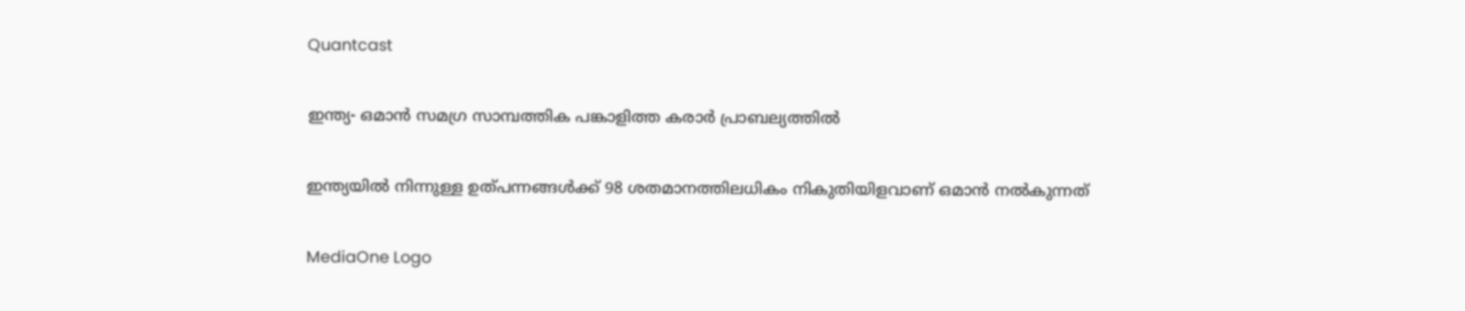Quantcast

ഇന്ത്യ- ഒമാൻ സമഗ്ര സാമ്പത്തിക പങ്കാളിത്ത കരാർ പ്രാബല്യത്തിൽ

ഇന്ത്യയിൽ നിന്നുള്ള ഉത്പന്നങ്ങൾക്ക് 98 ശതമാനത്തിലധികം നികുതിയിളവാണ് ഒമാൻ നൽകുന്നത്

MediaOne Logo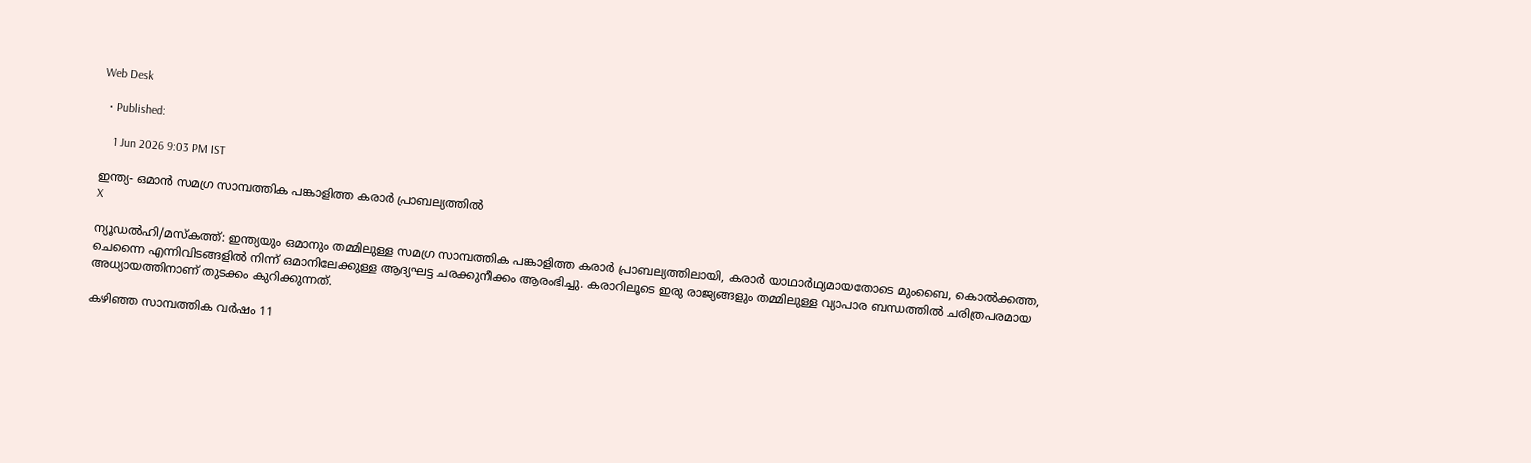Web Desk

  • Published:

    1 Jun 2026 9:03 PM IST

ഇന്ത്യ- ഒമാൻ സമഗ്ര സാമ്പത്തിക പങ്കാളിത്ത കരാർ പ്രാബല്യത്തിൽ
X

ന്യൂഡൽഹി/മസ്‌കത്ത്: ഇന്ത്യയും ഒമാനും തമ്മിലുള്ള സമഗ്ര സാമ്പത്തിക പങ്കാളിത്ത കരാർ പ്രാബല്യത്തിലായി, കരാർ യാഥാർഥ്യമായതോടെ മുംബൈ, കൊൽക്കത്ത, ചെന്നൈ എന്നിവിടങ്ങളിൽ നിന്ന് ഒമാനിലേക്കുള്ള ആദ്യഘട്ട ചരക്കുനീക്കം ആരംഭിച്ചു. കരാറിലൂടെ ഇരു രാജ്യങ്ങളും തമ്മിലുള്ള വ്യാപാര ബന്ധത്തിൽ ചരിത്രപരമായ അധ്യായത്തിനാണ് തുടക്കം കുറിക്കുന്നത്.

കഴിഞ്ഞ സാമ്പത്തിക വർഷം 11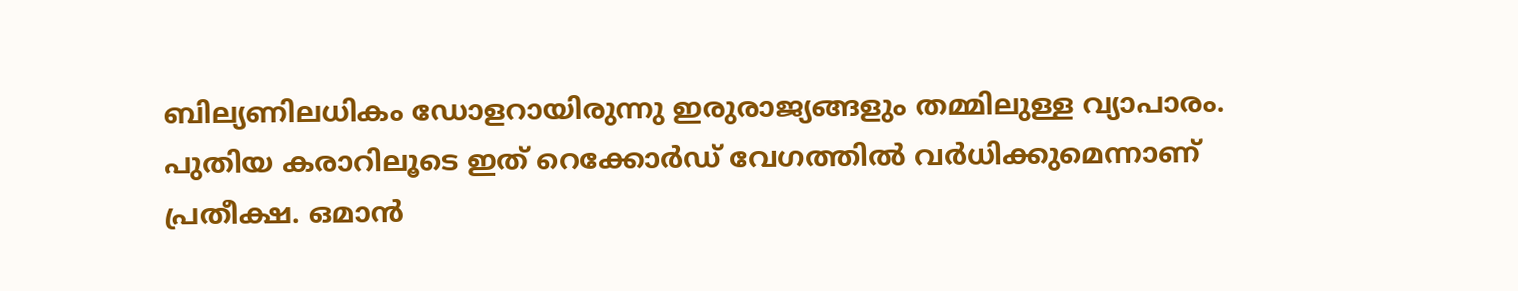ബില്യണിലധികം ഡോളറായിരുന്നു ഇരുരാജ്യങ്ങളും തമ്മിലുള്ള വ്യാപാരം. പുതിയ കരാറിലൂടെ ഇത് റെക്കോർഡ് വേഗത്തിൽ വർധിക്കുമെന്നാണ് പ്രതീക്ഷ. ഒമാൻ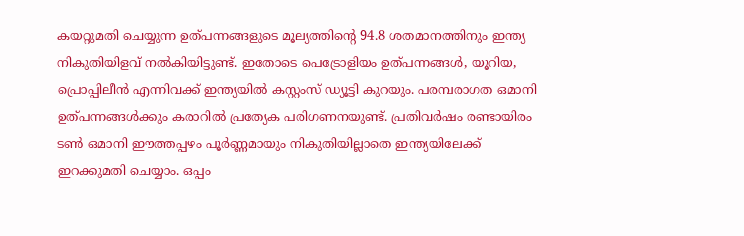കയറ്റുമതി ചെയ്യുന്ന ഉത്പന്നങ്ങളുടെ മൂല്യത്തിന്റെ 94.8 ശതമാനത്തിനും ഇന്ത്യ നികുതിയിളവ് നൽകിയിട്ടുണ്ട്. ഇതോടെ പെട്രോളിയം ഉത്പന്നങ്ങൾ, യൂറിയ, പ്രൊപ്പിലീൻ എന്നിവക്ക് ഇന്ത്യയിൽ കസ്റ്റംസ് ഡ്യൂട്ടി കുറയും. പരമ്പരാഗത ഒമാനി ഉത്പന്നങ്ങൾക്കും കരാറിൽ പ്രത്യേക പരിഗണനയുണ്ട്. പ്രതിവർഷം രണ്ടായിരം ടൺ ഒമാനി ഈത്തപ്പഴം പൂർണ്ണമായും നികുതിയില്ലാതെ ഇന്ത്യയിലേക്ക് ഇറക്കുമതി ചെയ്യാം. ഒപ്പം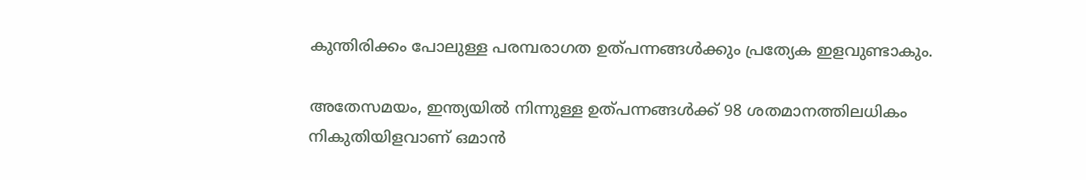കുന്തിരിക്കം പോലുള്ള പരമ്പരാഗത ഉത്പന്നങ്ങൾക്കും പ്രത്യേക ഇളവുണ്ടാകും.

അതേസമയം, ഇന്ത്യയിൽ നിന്നുള്ള ഉത്പന്നങ്ങൾക്ക് 98 ശതമാനത്തിലധികം നികുതിയിളവാണ് ഒമാൻ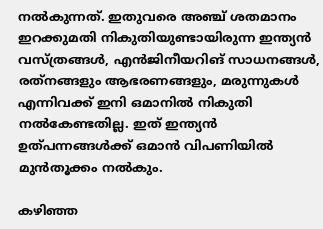നൽകുന്നത്. ഇതുവരെ അഞ്ച് ശതമാനം ഇറക്കുമതി നികുതിയുണ്ടായിരുന്ന ഇന്ത്യൻ വസ്ത്രങ്ങൾ, എൻജിനീയറിങ് സാധനങ്ങൾ, രത്‌നങ്ങളും ആഭരണങ്ങളും, മരുന്നുകൾ എന്നിവക്ക് ഇനി ഒമാനിൽ നികുതി നൽകേണ്ടതില്ല. ഇത് ഇന്ത്യൻ ഉത്പന്നങ്ങൾക്ക് ഒമാൻ വിപണിയിൽ മുൻതൂക്കം നൽകും.

കഴിഞ്ഞ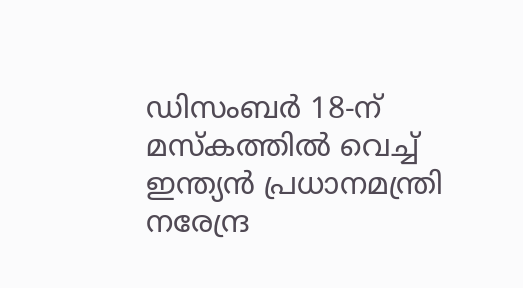ഡിസംബർ 18-ന് മസ്‌കത്തിൽ വെച്ച് ഇന്ത്യൻ പ്രധാനമന്ത്രി നരേന്ദ്ര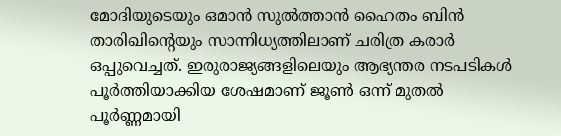മോദിയുടെയും ഒമാൻ സുൽത്താൻ ഹൈതം ബിൻ താരിഖിന്റെയും സാന്നിധ്യത്തിലാണ് ചരിത്ര കരാർ ഒപ്പുവെച്ചത്. ഇരുരാജ്യങ്ങളിലെയും ആഭ്യന്തര നടപടികൾ പൂർത്തിയാക്കിയ ശേഷമാണ് ജൂൺ ഒന്ന് മുതൽ പൂർണ്ണമായി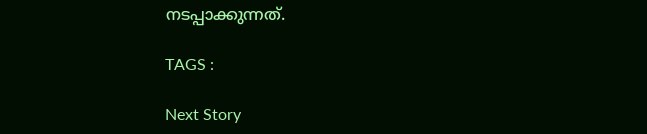നടപ്പാക്കുന്നത്.

TAGS :

Next Story